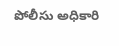పోలీసు అధికారి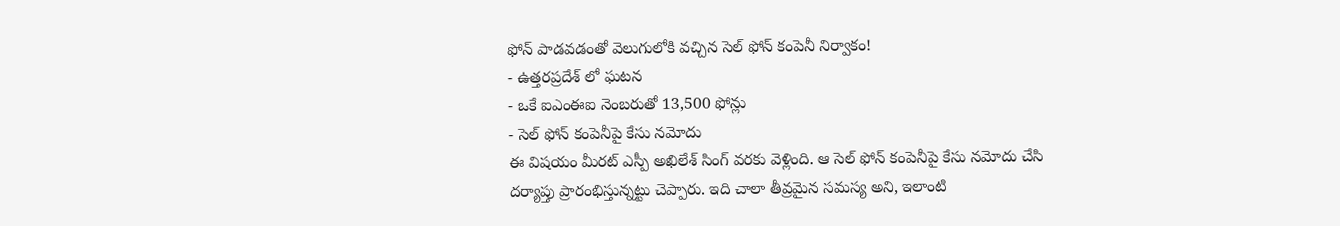ఫోన్ పాడవడంతో వెలుగులోకి వచ్చిన సెల్ ఫోన్ కంపెనీ నిర్వాకం!
- ఉత్తరప్రదేశ్ లో ఘటన
- ఒకే ఐఎంఈఐ నెంబరుతో 13,500 ఫోన్లు
- సెల్ ఫోన్ కంపెనీపై కేసు నమోదు
ఈ విషయం మీరట్ ఎస్పీ అఖిలేశ్ సింగ్ వరకు వెళ్లింది. ఆ సెల్ ఫోన్ కంపెనీపై కేసు నమోదు చేసి దర్యాప్తు ప్రారంభిస్తున్నట్టు చెప్పారు. ఇది చాలా తీవ్రమైన సమస్య అని, ఇలాంటి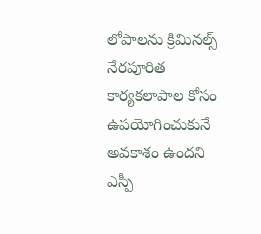లోపాలను క్రిమినల్స్ నేరపూరిత కార్యకలాపాల కోసం ఉపయోగించుకునే అవకాశం ఉందని ఎస్పీ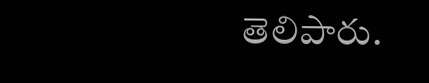తెలిపారు.